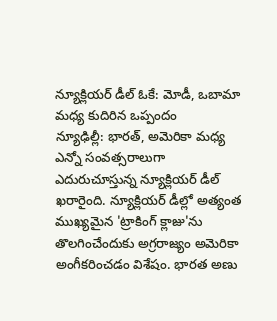న్యూక్లియర్ డీల్ ఓకే: మోడీ, ఒబామా మధ్య కుదిరిన ఒప్పందం
న్యూఢిల్లీ: భారత్, అమెరికా మధ్య ఎన్నో సంవత్సరాలుగా ఎదురుచూస్తున్న న్యూక్లియర్ డీల్ ఖరారైంది. న్యూక్లియర్ డీల్లో అత్యంత ముఖ్యమైన 'ట్రాకింగ్ క్లాజు'ను తొలగించేందుకు అగ్రరాజ్యం అమెరికా అంగీకరించడం విశేషం. భారత అణు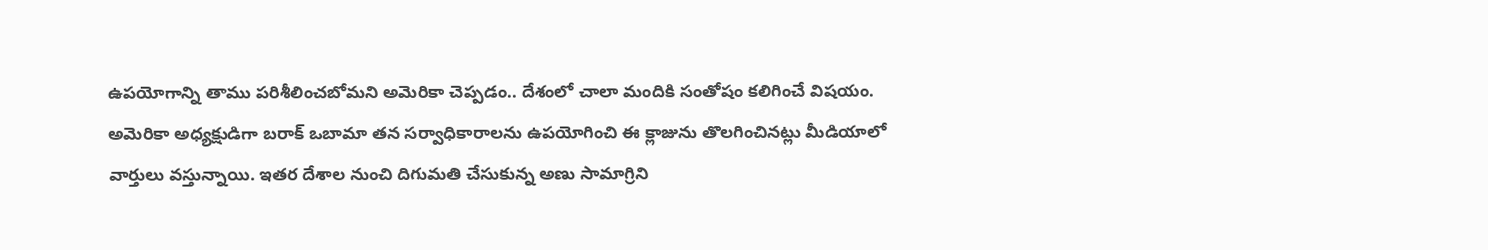ఉపయోగాన్ని తాము పరిశీలించబోమని అమెరికా చెప్పడం.. దేశంలో చాలా మందికి సంతోషం కలిగించే విషయం.
అమెరికా అధ్యక్షుడిగా బరాక్ ఒబామా తన సర్వాధికారాలను ఉపయోగించి ఈ క్లాజును తొలగించినట్లు మీడియాలో వార్తులు వస్తున్నాయి. ఇతర దేశాల నుంచి దిగుమతి చేసుకున్న అణు సామాగ్రిని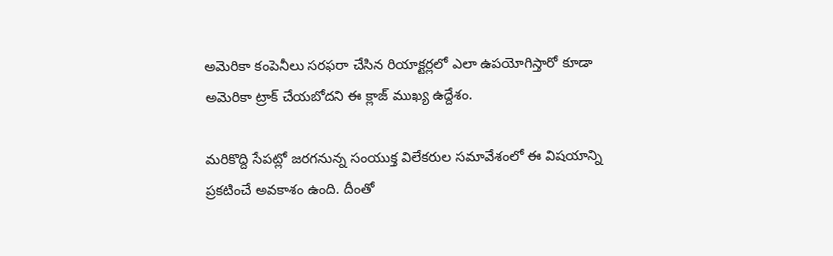అమెరికా కంపెనీలు సరఫరా చేసిన రియాక్టర్లలో ఎలా ఉపయోగిస్తారో కూడా అమెరికా ట్రాక్ చేయబోదని ఈ క్లాజ్ ముఖ్య ఉద్దేశం.

మరికొద్ది సేపట్లో జరగనున్న సంయుక్త విలేకరుల సమావేశంలో ఈ విషయాన్ని ప్రకటించే అవకాశం ఉంది. దీంతో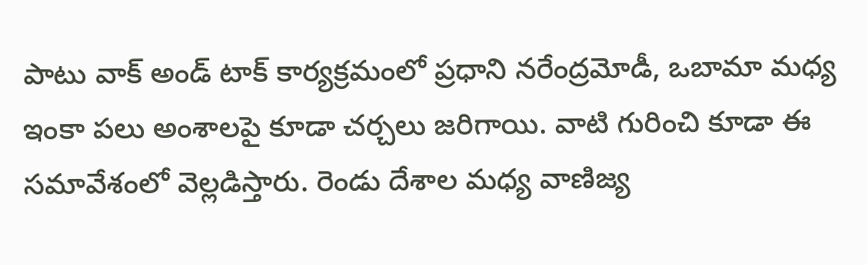పాటు వాక్ అండ్ టాక్ కార్యక్రమంలో ప్రధాని నరేంద్రమోడీ, ఒబామా మధ్య ఇంకా పలు అంశాలపై కూడా చర్చలు జరిగాయి. వాటి గురించి కూడా ఈ సమావేశంలో వెల్లడిస్తారు. రెండు దేశాల మధ్య వాణిజ్య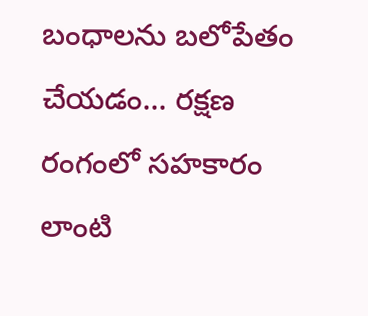బంధాలను బలోపేతం చేయడం... రక్షణ రంగంలో సహకారం లాంటి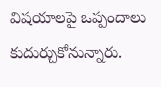విషయాలపై ఒప్పందాలు కుదుర్చుకోనున్నారు.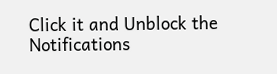Click it and Unblock the Notifications